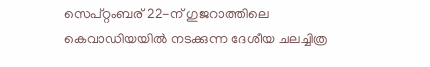സെപ്റ്റംബര് 22-ന് ഗുജറാത്തിലെ കെവാഡിയയിൽ നടക്കുന്ന ദേശീയ ചലച്ചിത്ര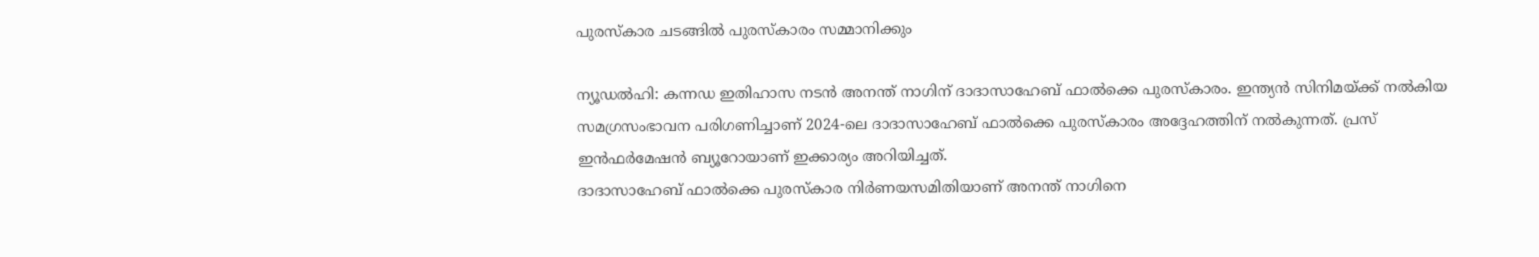പുരസ്കാര ചടങ്ങിൽ പുരസ്കാരം സമ്മാനിക്കും

ന്യൂഡൽഹി: കന്നഡ ഇതിഹാസ നടൻ അനന്ത് നാഗിന് ദാദാസാഹേബ് ഫാൽക്കെ പുരസ്കാരം. ഇന്ത്യൻ സിനിമയ്ക്ക് നൽകിയ സമഗ്രസംഭാവന പരിഗണിച്ചാണ് 2024-ലെ ദാദാസാഹേബ് ഫാൽക്കെ പുരസ്കാരം അദ്ദേഹത്തിന് നൽകുന്നത്. പ്രസ് ഇൻഫർമേഷൻ ബ്യൂറോയാണ് ഇക്കാര്യം അറിയിച്ചത്.
ദാദാസാഹേബ് ഫാൽക്കെ പുരസ്കാര നിർണയസമിതിയാണ് അനന്ത് നാഗിനെ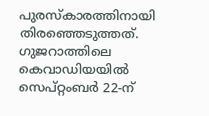പുരസ്കാരത്തിനായി തിരഞ്ഞെടുത്തത്. ഗുജറാത്തിലെ കെവാഡിയയിൽ സെപ്റ്റംബർ 22-ന്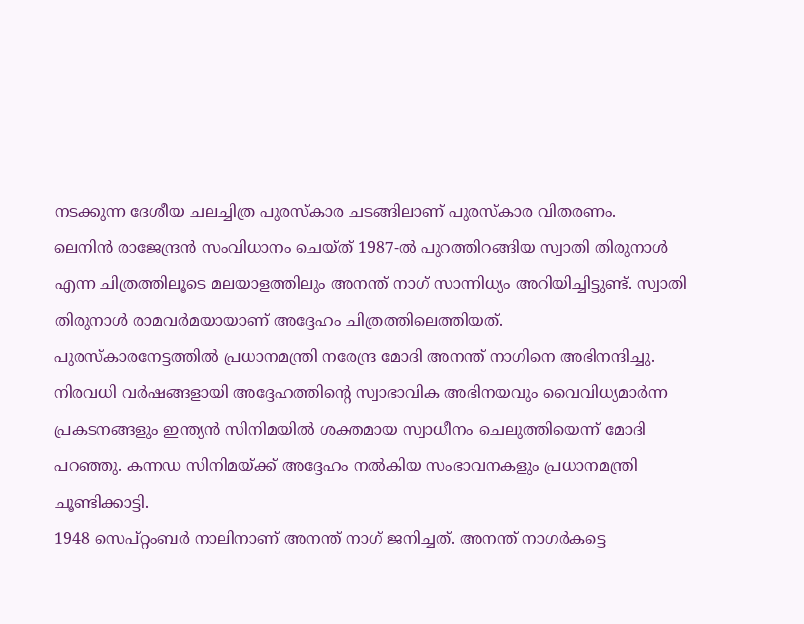നടക്കുന്ന ദേശീയ ചലച്ചിത്ര പുരസ്കാര ചടങ്ങിലാണ് പുരസ്കാര വിതരണം.
ലെനിൻ രാജേന്ദ്രൻ സംവിധാനം ചെയ്ത് 1987-ൽ പുറത്തിറങ്ങിയ സ്വാതി തിരുനാൾ എന്ന ചിത്രത്തിലൂടെ മലയാളത്തിലും അനന്ത് നാഗ് സാന്നിധ്യം അറിയിച്ചിട്ടുണ്ട്. സ്വാതി തിരുനാൾ രാമവർമയായാണ് അദ്ദേഹം ചിത്രത്തിലെത്തിയത്.
പുരസ്കാരനേട്ടത്തിൽ പ്രധാനമന്ത്രി നരേന്ദ്ര മോദി അനന്ത് നാഗിനെ അഭിനന്ദിച്ചു. നിരവധി വർഷങ്ങളായി അദ്ദേഹത്തിന്റെ സ്വാഭാവിക അഭിനയവും വൈവിധ്യമാർന്ന പ്രകടനങ്ങളും ഇന്ത്യൻ സിനിമയിൽ ശക്തമായ സ്വാധീനം ചെലുത്തിയെന്ന് മോദി പറഞ്ഞു. കന്നഡ സിനിമയ്ക്ക് അദ്ദേഹം നൽകിയ സംഭാവനകളും പ്രധാനമന്ത്രി ചൂണ്ടിക്കാട്ടി.
1948 സെപ്റ്റംബർ നാലിനാണ് അനന്ത് നാഗ് ജനിച്ചത്. അനന്ത് നാഗർകട്ടെ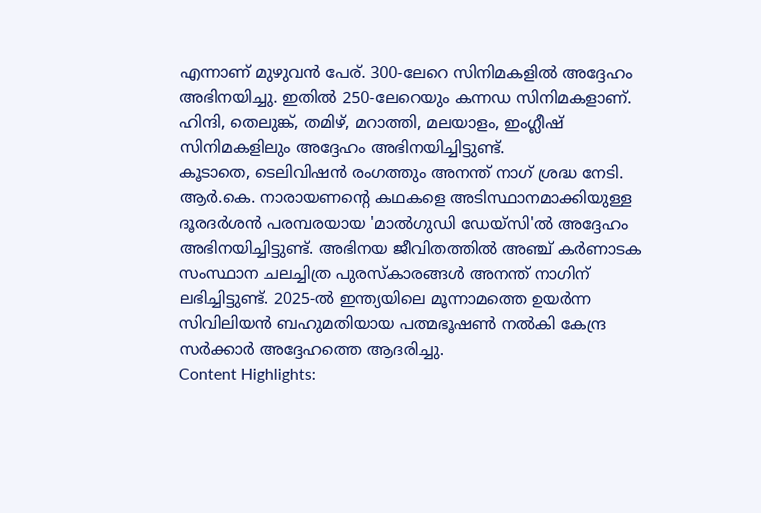എന്നാണ് മുഴുവൻ പേര്. 300-ലേറെ സിനിമകളിൽ അദ്ദേഹം അഭിനയിച്ചു. ഇതിൽ 250-ലേറെയും കന്നഡ സിനിമകളാണ്. ഹിന്ദി, തെലുങ്ക്, തമിഴ്, മറാത്തി, മലയാളം, ഇംഗ്ലീഷ് സിനിമകളിലും അദ്ദേഹം അഭിനയിച്ചിട്ടുണ്ട്.
കൂടാതെ, ടെലിവിഷൻ രംഗത്തും അനന്ത് നാഗ് ശ്രദ്ധ നേടി. ആർ.കെ. നാരായണന്റെ കഥകളെ അടിസ്ഥാനമാക്കിയുള്ള ദൂരദർശൻ പരമ്പരയായ 'മാൽഗുഡി ഡേയ്സി'ൽ അദ്ദേഹം അഭിനയിച്ചിട്ടുണ്ട്. അഭിനയ ജീവിതത്തിൽ അഞ്ച് കർണാടക സംസ്ഥാന ചലച്ചിത്ര പുരസ്കാരങ്ങൾ അനന്ത് നാഗിന് ലഭിച്ചിട്ടുണ്ട്. 2025-ൽ ഇന്ത്യയിലെ മൂന്നാമത്തെ ഉയർന്ന സിവിലിയൻ ബഹുമതിയായ പത്മഭൂഷൺ നൽകി കേന്ദ്ര സർക്കാർ അദ്ദേഹത്തെ ആദരിച്ചു.
Content Highlights: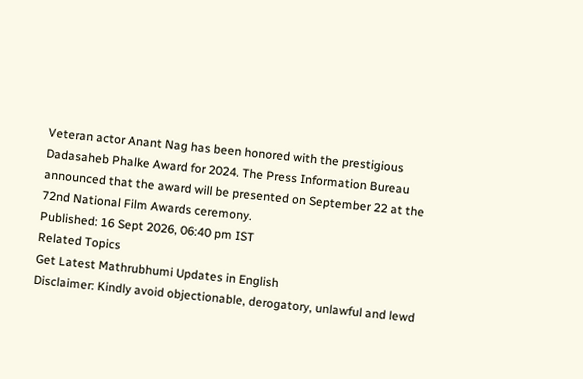Veteran actor Anant Nag has been honored with the prestigious Dadasaheb Phalke Award for 2024. The Press Information Bureau announced that the award will be presented on September 22 at the 72nd National Film Awards ceremony.
Published: 16 Sept 2026, 06:40 pm IST
Related Topics
Get Latest Mathrubhumi Updates in English
Disclaimer: Kindly avoid objectionable, derogatory, unlawful and lewd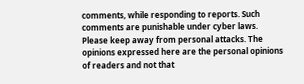comments, while responding to reports. Such comments are punishable under cyber laws. Please keep away from personal attacks. The opinions expressed here are the personal opinions of readers and not that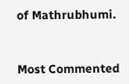of Mathrubhumi.


Most Commented